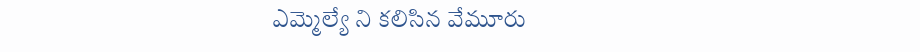ఎమ్మెల్యే ని కలిసిన వేమూరు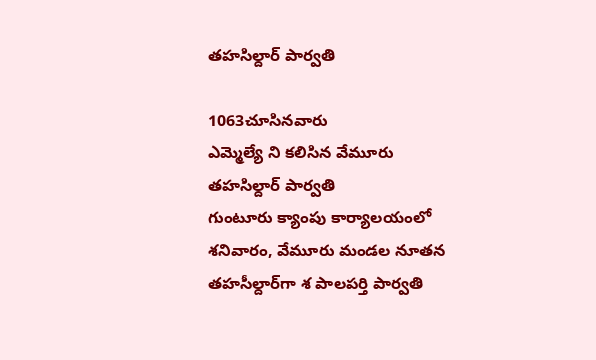తహసిల్దార్ పార్వతి

1063చూసినవారు
ఎమ్మెల్యే ని కలిసిన వేమూరు తహసిల్దార్ పార్వతి
గుంటూరు క్యాంపు కార్యాలయంలో శనివారం, వేమూరు మండల నూతన తహసీల్దార్‌గా శ పాలపర్తి పార్వతి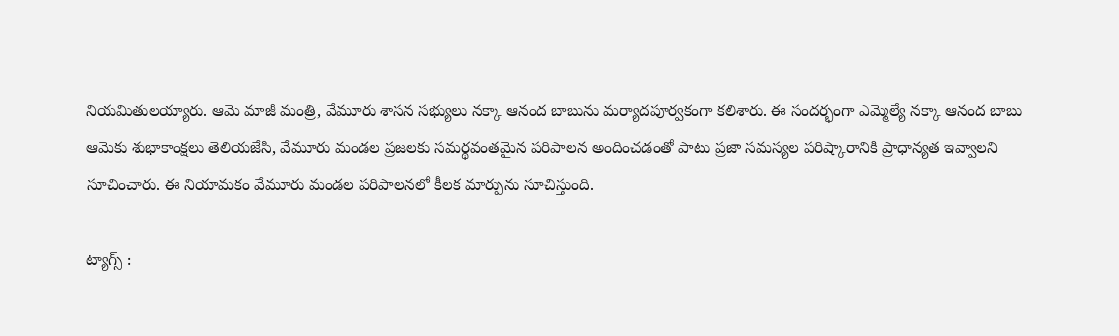నియమితులయ్యారు. ఆమె మాజీ మంత్రి, వేమూరు శాసన సభ్యులు నక్కా ఆనంద బాబును మర్యాదపూర్వకంగా కలిశారు. ఈ సందర్భంగా ఎమ్మెల్యే నక్కా ఆనంద బాబు ఆమెకు శుభాకాంక్షలు తెలియజేసి, వేమూరు మండల ప్రజలకు సమర్థవంతమైన పరిపాలన అందించడంతో పాటు ప్రజా సమస్యల పరిష్కారానికి ప్రాధాన్యత ఇవ్వాలని సూచించారు. ఈ నియామకం వేమూరు మండల పరిపాలనలో కీలక మార్పును సూచిస్తుంది.

ట్యాగ్స్ :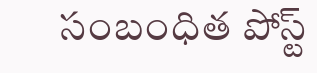సంబంధిత పోస్ట్